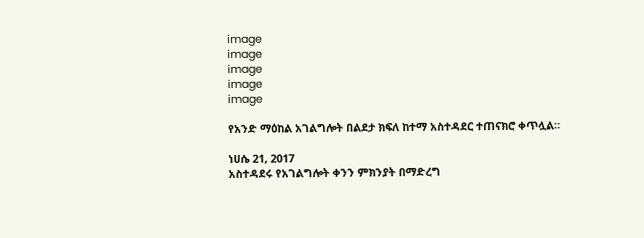image
image
image
image
image

የአንድ ማዕከል አገልግሎት በልደታ ክፍለ ከተማ አስተዳደር ተጠናክሮ ቀጥሏል።

ነሀሴ 21, 2017
አስተዳደሩ የአገልግሎት ቀንን ምክንያት በማድረግ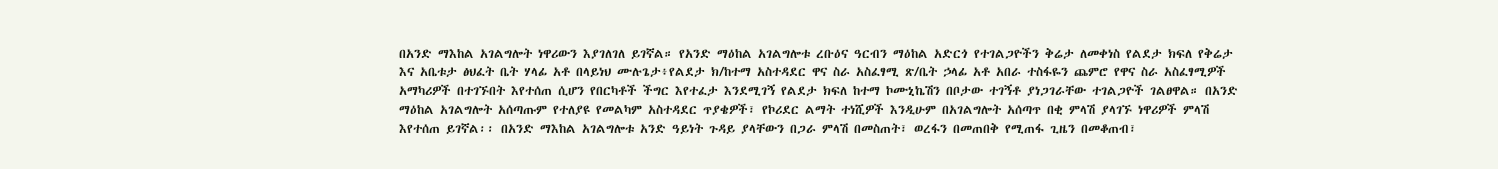በአንድ ማእከል አገልግሎት ነዋሪውን እያገለገለ ይገኛል። የአንድ ማዕከል አገልግሎቱ ረቡዕና ዓርብን ማዕከል አድርጎ የተገልጋዮችን ቅሬታ ለመቀነስ የልደታ ክፍለ የቅሬታ እና አቤቱታ ፅህፈት ቤት ሃላፊ አቶ በላይነህ ሙሉጌታ፥የልደታ ክ/ከተማ አስተዳደር ዋና ስራ አስፈፃሚ ጽ/ቤት ኃላፊ አቶ አበራ ተስፋዬን ጨምሮ የዋና ስራ አስፈፃሚዎች አማካሪዎች በተገኙበት እየተሰጠ ሲሆን የበርካቶች ችግር እየተፈታ እንደሚገኝ የልደታ ክፍለ ከተማ ኮሙኒኬሽን በቦታው ተገኝቶ ያነጋገራቸው ተገልጋዮች ገልፀዋል። በአንድ ማዕከል አገልግሎት አሰጣጡም የተለያዩ የመልካም አስተዳደር ጥያቄዎች፣ የኮሪደር ልማት ተነሺዎች እንዲሁም በአገልግሎት አሰጣጥ በቂ ምላሽ ያላገኙ ነዋሪዎች ምላሽ እየተሰጠ ይገኛል፡፡ በአንድ ማእከል አገልግሎቱ አንድ ዓይነት ጉዳይ ያላቸውን በጋራ ምላሽ በመስጠት፣ ወረፋን በመጠበቅ የሚጠፋ ጊዜን በመቆጠብ፣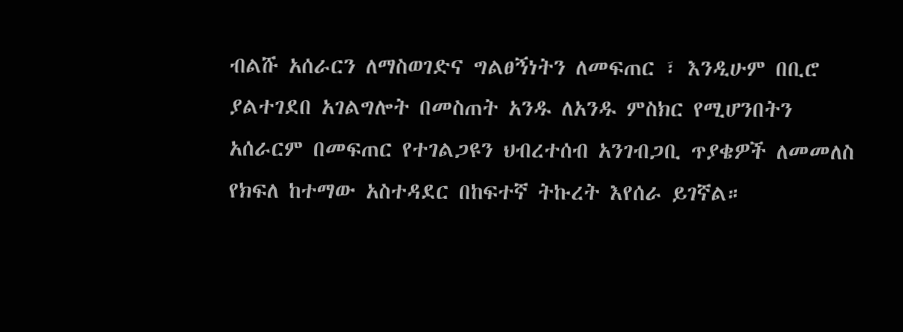ብልሹ አሰራርን ለማስወገድና ግልፀኝነትን ለመፍጠር ፣ እንዲሁም በቢሮ ያልተገደበ አገልግሎት በመስጠት አንዱ ለአንዱ ምስክር የሚሆንበትን አሰራርም በመፍጠር የተገልጋዩን ህብረተሰብ አንገብጋቢ ጥያቄዎች ለመመለስ የክፍለ ከተማው አስተዳደር በከፍተኛ ትኩረት እየሰራ ይገኛል።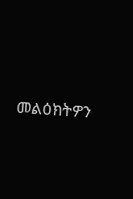መልዕክትዎን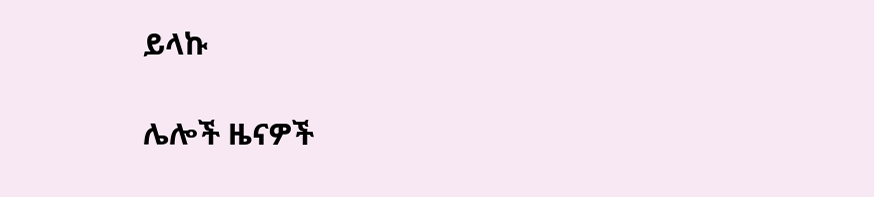ይላኩ

ሌሎች ዜናዎች